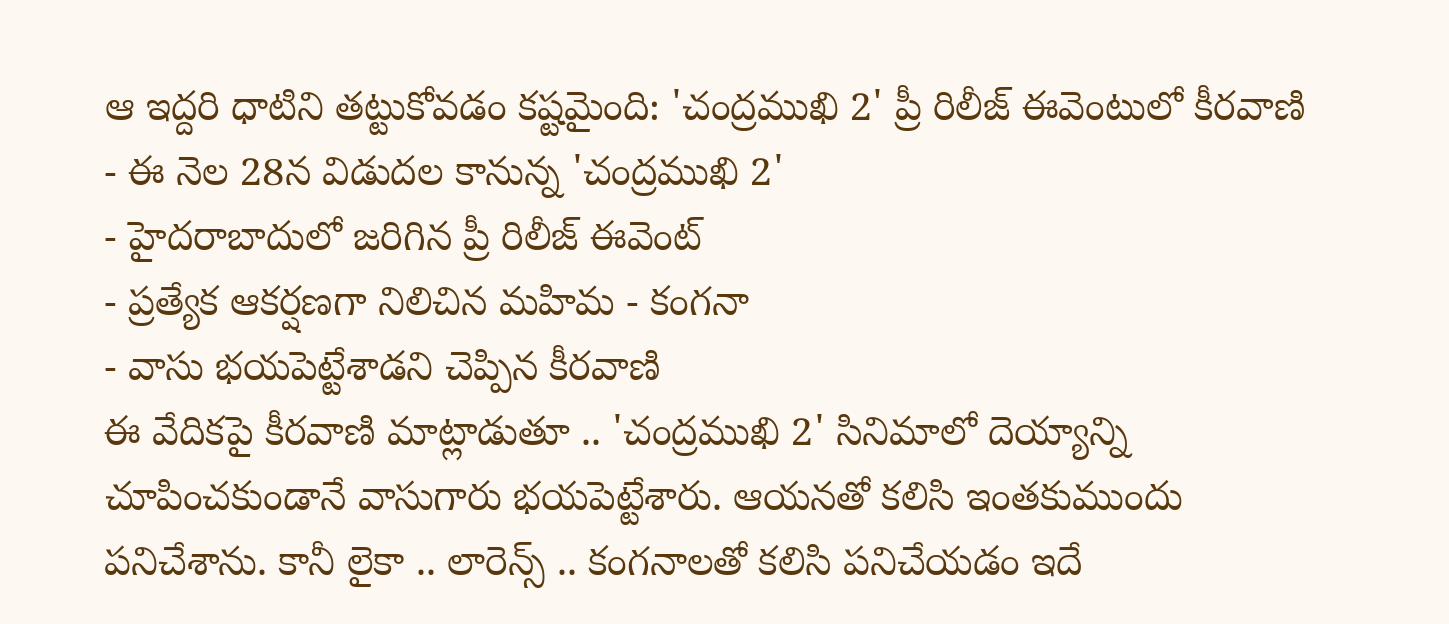ఆ ఇద్దరి ధాటిని తట్టుకోవడం కష్టమైంది: 'చంద్రముఖి 2' ప్రీ రిలీజ్ ఈవెంటులో కీరవాణి
- ఈ నెల 28న విడుదల కానున్న 'చంద్రముఖి 2'
- హైదరాబాదులో జరిగిన ప్రీ రిలీజ్ ఈవెంట్
- ప్రత్యేక ఆకర్షణగా నిలిచిన మహిమ - కంగనా
- వాసు భయపెట్టేశాడని చెప్పిన కీరవాణి
ఈ వేదికపై కీరవాణి మాట్లాడుతూ .. 'చంద్రముఖి 2' సినిమాలో దెయ్యాన్ని చూపించకుండానే వాసుగారు భయపెట్టేశారు. ఆయనతో కలిసి ఇంతకుముందు పనిచేశాను. కానీ లైకా .. లారెన్స్ .. కంగనాలతో కలిసి పనిచేయడం ఇదే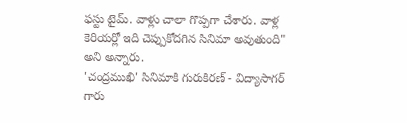ఫస్టు టైమ్. వాళ్లు చాలా గొప్పగా చేశారు. వాళ్ల కెరియర్లో ఇది చెప్పుకోదగిన సినిమా అవుతుంది" అని అన్నారు.
'చంద్రముఖి' సినిమాకి గురుకిరణ్ - విద్యాసాగర్ గారు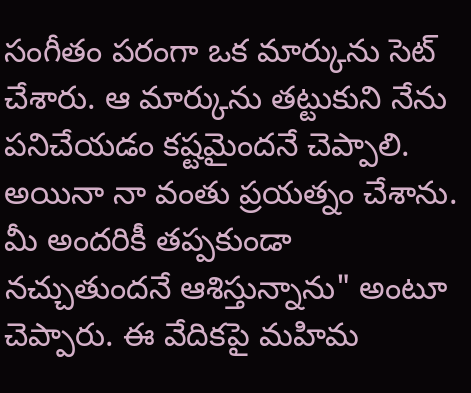సంగీతం పరంగా ఒక మార్కును సెట్ చేశారు. ఆ మార్కును తట్టుకుని నేను పనిచేయడం కష్టమైందనే చెప్పాలి. అయినా నా వంతు ప్రయత్నం చేశాను. మీ అందరికీ తప్పకుండా నచ్చుతుందనే ఆశిస్తున్నాను" అంటూ చెప్పారు. ఈ వేదికపై మహిమ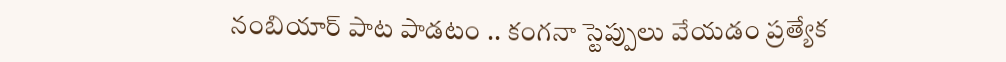నంబియార్ పాట పాడటం .. కంగనా స్టెప్పులు వేయడం ప్రత్యేక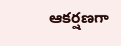ఆకర్షణగా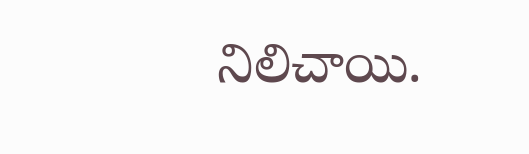నిలిచాయి.